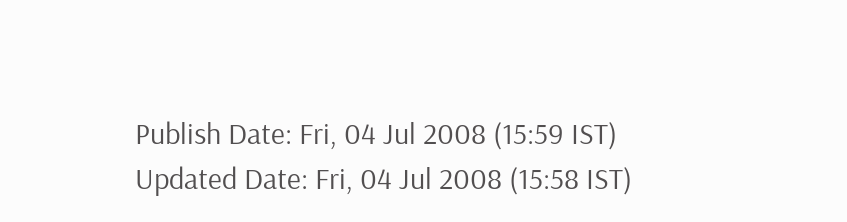Publish Date: Fri, 04 Jul 2008 (15:59 IST)
Updated Date: Fri, 04 Jul 2008 (15:58 IST)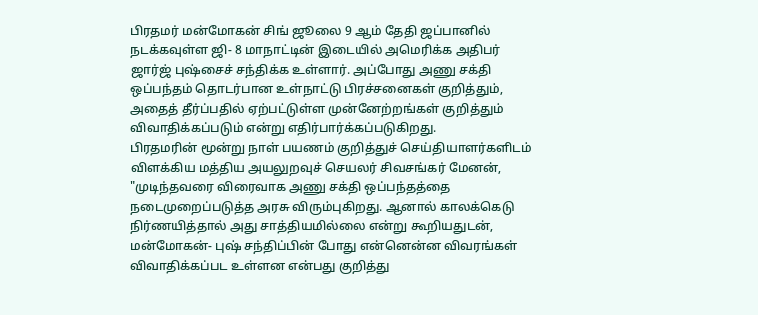பிரதமர் மன்மோகன் சிங் ஜூலை 9 ஆம் தேதி ஜப்பானில் நடக்கவுள்ள ஜி- 8 மாநாட்டின் இடையில் அமெரிக்க அதிபர் ஜார்ஜ் புஷ்சைச் சந்திக்க உள்ளார். அப்போது அணு சக்தி ஒப்பந்தம் தொடர்பான உள்நாட்டு பிரச்சனைகள் குறித்தும், அதைத் தீர்ப்பதில் ஏற்பட்டுள்ள முன்னேற்றங்கள் குறித்தும் விவாதிக்கப்படும் என்று எதிர்பார்க்கப்படுகிறது.
பிரதமரின் மூன்று நாள் பயணம் குறித்துச் செய்தியாளர்களிடம் விளக்கிய மத்திய அயலுறவுச் செயலர் சிவசங்கர் மேனன், "முடிந்தவரை விரைவாக அணு சக்தி ஒப்பந்தத்தை நடைமுறைப்படுத்த அரசு விரும்புகிறது. ஆனால் காலக்கெடு நிர்ணயித்தால் அது சாத்தியமில்லை என்று கூறியதுடன், மன்மோகன்- புஷ் சந்திப்பின் போது என்னென்ன விவரங்கள் விவாதிக்கப்பட உள்ளன என்பது குறித்து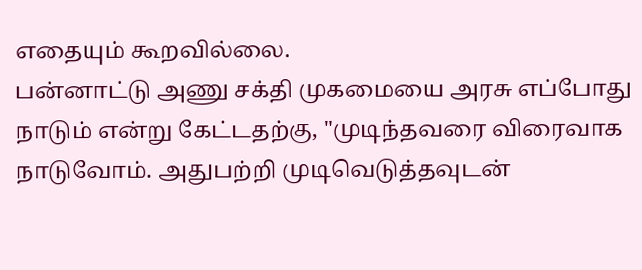எதையும் கூறவில்லை.
பன்னாட்டு அணு சக்தி முகமையை அரசு எப்போது நாடும் என்று கேட்டதற்கு, "முடிந்தவரை விரைவாக நாடுவோம். அதுபற்றி முடிவெடுத்தவுடன்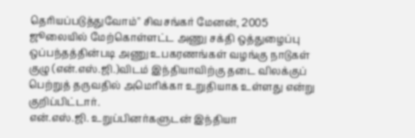தெரியப்படுத்துவோம்" சிவசங்கர் மேனன், 2005 ஜூலையில் மேற்கொள்ளட்ட அணு சக்தி ஒத்துழைப்பு ஒப்பந்தத்தின்படி அணு உபகரணங்கள் வழங்கு நாடுகள் குழு (என்.எஸ்.ஜி.)விடம் இந்தியாவிற்கு தடை விலக்குப் பெற்றுத் தருவதில் அமெரிக்கா உறுதியாக உள்ளது என்று குறிப்பிட்டார்.
என்.எஸ்.ஜி. உறுப்பினர்களுடன் இந்தியா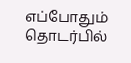எப்போதும் தொடர்பில்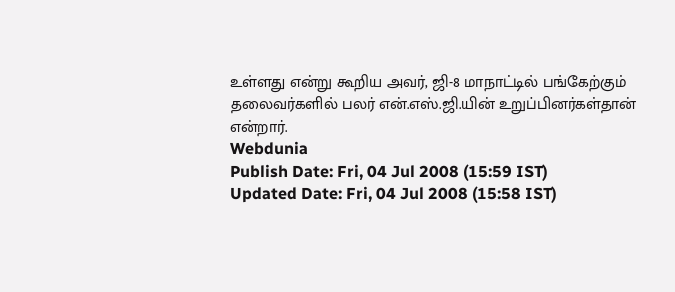உள்ளது என்று கூறிய அவர், ஜி-8 மாநாட்டில் பங்கேற்கும் தலைவர்களில் பலர் என்.எஸ்.ஜி.யின் உறுப்பினர்கள்தான் என்றார்.
Webdunia
Publish Date: Fri, 04 Jul 2008 (15:59 IST)
Updated Date: Fri, 04 Jul 2008 (15:58 IST)